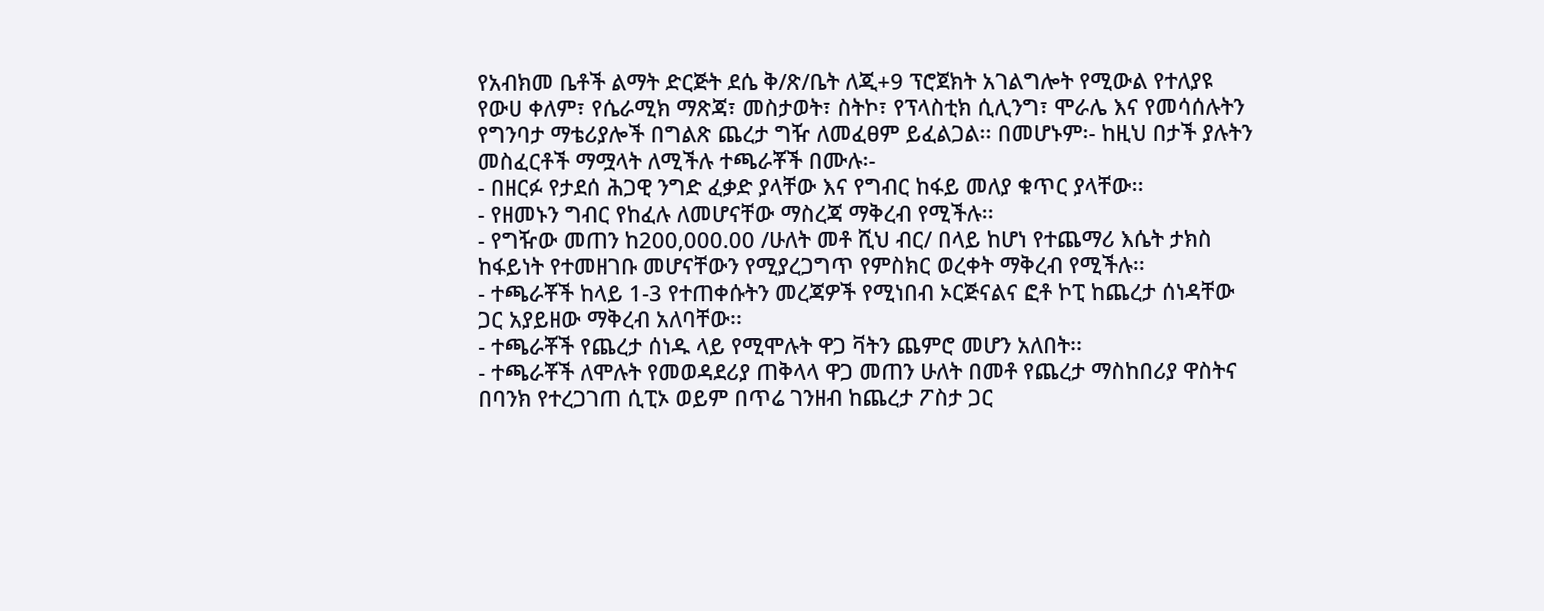የአብክመ ቤቶች ልማት ድርጅት ደሴ ቅ/ጽ/ቤት ለጂ+9 ፕሮጀክት አገልግሎት የሚውል የተለያዩ የውሀ ቀለም፣ የሴራሚክ ማጽጃ፣ መስታወት፣ ስትኮ፣ የፕላስቲክ ሲሊንግ፣ ሞራሌ እና የመሳሰሉትን የግንባታ ማቴሪያሎች በግልጽ ጨረታ ግዥ ለመፈፀም ይፈልጋል፡፡ በመሆኑም፡- ከዚህ በታች ያሉትን መስፈርቶች ማሟላት ለሚችሉ ተጫራቾች በሙሉ፡-
- በዘርፉ የታደሰ ሕጋዊ ንግድ ፈቃድ ያላቸው እና የግብር ከፋይ መለያ ቁጥር ያላቸው፡፡
- የዘመኑን ግብር የከፈሉ ለመሆናቸው ማስረጃ ማቅረብ የሚችሉ፡፡
- የግዥው መጠን ከ200,000.00 /ሁለት መቶ ሺህ ብር/ በላይ ከሆነ የተጨማሪ እሴት ታክስ ከፋይነት የተመዘገቡ መሆናቸውን የሚያረጋግጥ የምስክር ወረቀት ማቅረብ የሚችሉ፡፡
- ተጫራቾች ከላይ 1-3 የተጠቀሱትን መረጃዎች የሚነበብ ኦርጅናልና ፎቶ ኮፒ ከጨረታ ሰነዳቸው ጋር አያይዘው ማቅረብ አለባቸው፡፡
- ተጫራቾች የጨረታ ሰነዱ ላይ የሚሞሉት ዋጋ ቫትን ጨምሮ መሆን አለበት፡፡
- ተጫራቾች ለሞሉት የመወዳደሪያ ጠቅላላ ዋጋ መጠን ሁለት በመቶ የጨረታ ማስከበሪያ ዋስትና በባንክ የተረጋገጠ ሲፒኦ ወይም በጥሬ ገንዘብ ከጨረታ ፖስታ ጋር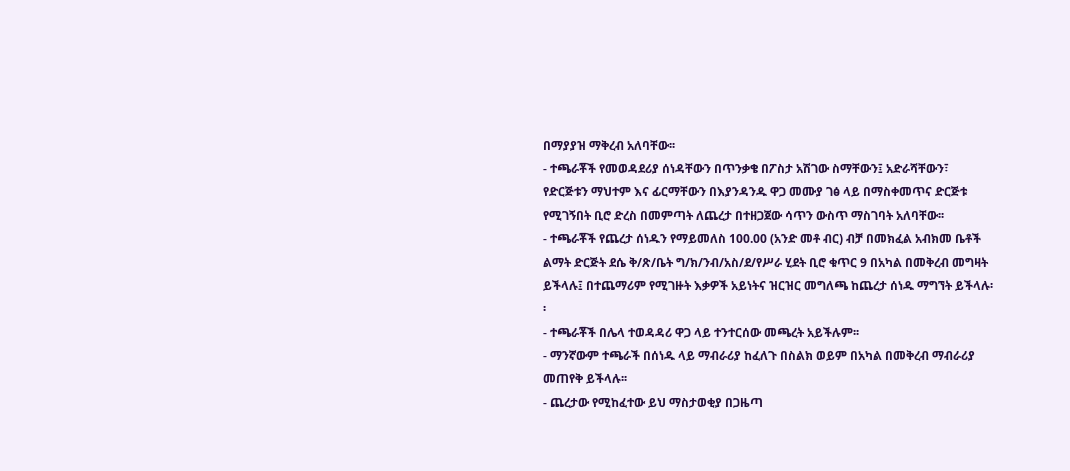በማያያዝ ማቅረብ አለባቸው፡፡
- ተጫራቾች የመወዳደሪያ ሰነዳቸውን በጥንቃቄ በፖስታ አሽገው ስማቸውን፤ አድራሻቸውን፣ የድርጅቱን ማህተም እና ፊርማቸውን በእያንዳንዱ ዋጋ መሙያ ገፅ ላይ በማስቀመጥና ድርጅቱ የሚገኝበት ቢሮ ድረስ በመምጣት ለጨረታ በተዘጋጀው ሳጥን ውስጥ ማስገባት አለባቸው፡፡
- ተጫራቾች የጨረታ ሰነዱን የማይመለስ 100.00 (አንድ መቶ ብር) ብቻ በመክፈል አብክመ ቤቶች ልማት ድርጅት ደሴ ቅ/ጽ/ቤት ግ/ክ/ንብ/አስ/ደ/የሥራ ሂደት ቢሮ ቁጥር 9 በአካል በመቅረብ መግዛት ይችላሉ፤ በተጨማሪም የሚገዙት እቃዎች አይነትና ዝርዝር መግለጫ ከጨረታ ሰነዱ ማግኘት ይችላሉ፡፡
- ተጫራቾች በሌላ ተወዳዳሪ ዋጋ ላይ ተንተርሰው መጫረት አይችሉም፡፡
- ማንኛውም ተጫራች በሰነዱ ላይ ማብራሪያ ከፈለጉ በስልክ ወይም በአካል በመቅረብ ማብራሪያ መጠየቅ ይችላሉ፡፡
- ጨረታው የሚከፈተው ይህ ማስታወቂያ በጋዜጣ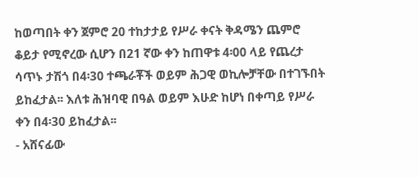ከወጣበት ቀን ጀምሮ 20 ተከታታይ የሥራ ቀናት ቅዳሜን ጨምሮ ቆይታ የሚኖረው ሲሆን በ21 ኛው ቀን ከጠዋቱ 4፡00 ላይ የጨረታ ሳጥኑ ታሽጎ በ4፡30 ተጫራቾች ወይም ሕጋዊ ወኪሎቻቸው በተገኙበት ይከፈታል፡፡ እለቱ ሕዝባዊ በዓል ወይም እሁድ ከሆነ በቀጣይ የሥራ ቀን በ4፡30 ይከፈታል፡፡
- አሸናፊው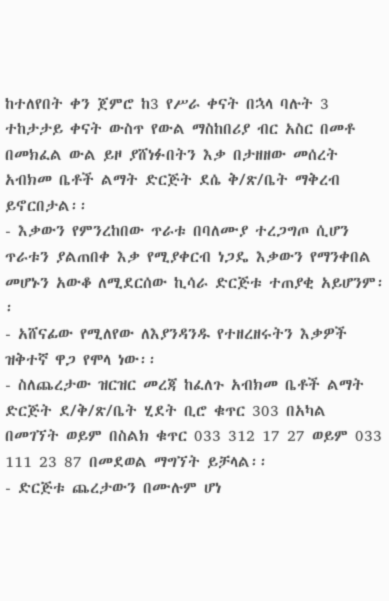ከተለየበት ቀን ጀምሮ ከ3 የሥራ ቀናት በኋላ ባሉት 3 ተከታታይ ቀናት ውስጥ የውል ማስከበሪያ ብር አስር በመቶ በመክፈል ውል ይዞ ያሸነፉበትን እቃ በታዘዘው መሰረት አብክመ ቤቶች ልማት ድርጅት ደሴ ቅ/ጽ/ቤት ማቅረብ ይኖርበታል፡፡
- እቃውን የምንረከበው ጥራቱ በባለሙያ ተረጋግጦ ሲሆን ጥራቱን ያልጠበቀ እቃ የሚያቀርብ ነጋዴ እቃውን የማንቀበል መሆኑን አውቆ ለሚደርሰው ኪሳራ ድርጅቱ ተጠያቂ አይሆንም፡፡
- አሸናፊው የሚለየው ለእያንዳንዱ የተዘረዘሩትን እቃዎች ዝቅተኛ ዋጋ የሞላ ነው፡፡
- ስለጨረታው ዝርዝር መረጃ ከፈለጉ አብክመ ቤቶች ልማት ድርጅት ደ/ቅ/ጽ/ቤት ሂደት ቢሮ ቁጥር 303 በአካል በመገኘት ወይም በስልክ ቁጥር 033 312 17 27 ወይም 033 111 23 87 በመደወል ማግኘት ይቻላል፡፡
- ድርጅቱ ጨረታውን በሙሉም ሆነ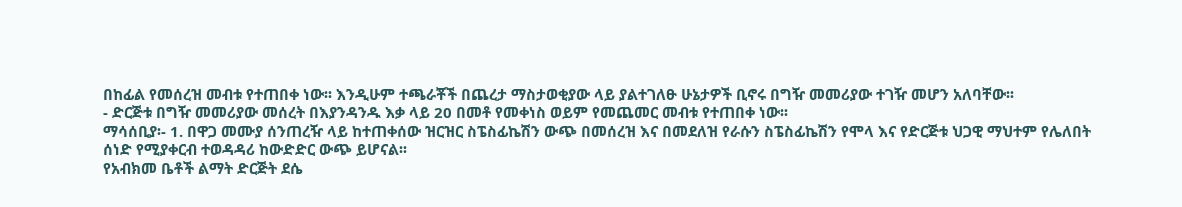በከፊል የመሰረዝ መብቱ የተጠበቀ ነው፡፡ እንዲሁም ተጫራቾች በጨረታ ማስታወቂያው ላይ ያልተገለፁ ሁኔታዎች ቢኖሩ በግዥ መመሪያው ተገዥ መሆን አለባቸው፡፡
- ድርጅቱ በግዥ መመሪያው መሰረት በእያንዳንዱ እቃ ላይ 20 በመቶ የመቀነስ ወይም የመጨመር መብቱ የተጠበቀ ነው፡፡
ማሳሰቢያ፡- 1. በዋጋ መሙያ ሰንጠረዥ ላይ ከተጠቀሰው ዝርዝር ስፔስፊኬሽን ውጭ በመሰረዝ እና በመደለዝ የራሱን ስፔስፊኬሽን የሞላ እና የድርጅቱ ህጋዊ ማህተም የሌለበት ሰነድ የሚያቀርብ ተወዳዳሪ ከውድድር ውጭ ይሆናል፡፡
የአብክመ ቤቶች ልማት ድርጅት ደሴ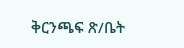ቅርንጫፍ ጽ/ቤት